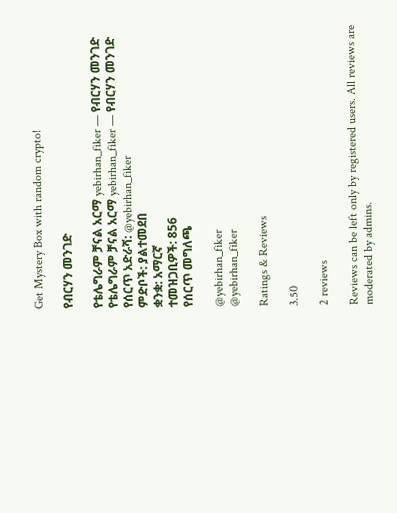Get Mystery Box with random crypto!

የብርሃን መንገድ

የቴሌግራም ቻናል አርማ yebirhan_fiker — የብርሃን መንገድ
የቴሌግራም ቻናል አርማ yebirhan_fiker — የብርሃን መንገድ
የሰርጥ አድራሻ: @yebirhan_fiker
ምድቦች: ያልተመደበ
ቋንቋ: አማርኛ
ተመዝጋቢዎች: 856
የሰርጥ መግለጫ

@yebirhan_fiker
@yebirhan_fiker

Ratings & Reviews

3.50

2 reviews

Reviews can be left only by registered users. All reviews are moderated by admins.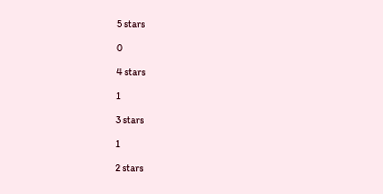5 stars

0

4 stars

1

3 stars

1

2 stars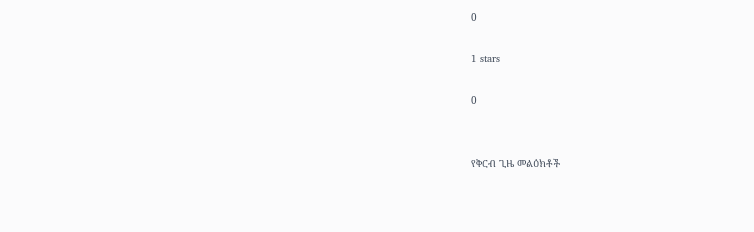0

1 stars

0


የቅርብ ጊዜ መልዕክቶች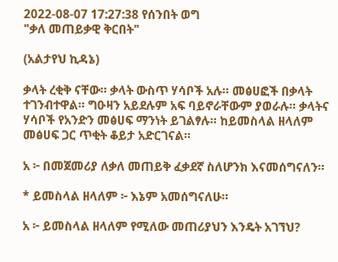2022-08-07 17:27:38 የሰንበት ወግ
"ቃለ መጠይቃዊ ቅርበት"

(አልታየህ ኪዳኔ)

ቃላት ረቂቅ ናቸው። ቃላት ውስጥ ሃሳቦች አሉ። መፅሀፎች በቃላት ተገንብተዋል። ግዑዛን አይደሉም አፍ ባይኖራቸውም ያወራሉ። ቃላትና ሃሳቦች የአንድን መፅሀፍ ማንነት ይገልፃሉ። ከይመስላል ዘላለም መፅሀፍ ጋር ጥቂት ቆይታ አድርገናል።

አ ፦ በመጀመሪያ ለቃለ መጠይቅ ፈቃደኛ ስለሆንክ እናመሰግናለን።

* ይመስላል ዘላለም ፦ እኔም አመሰግናለሁ።

አ ፦ ይመስላል ዘላለም የሚለው መጠሪያህን እንዴት አገኘህ?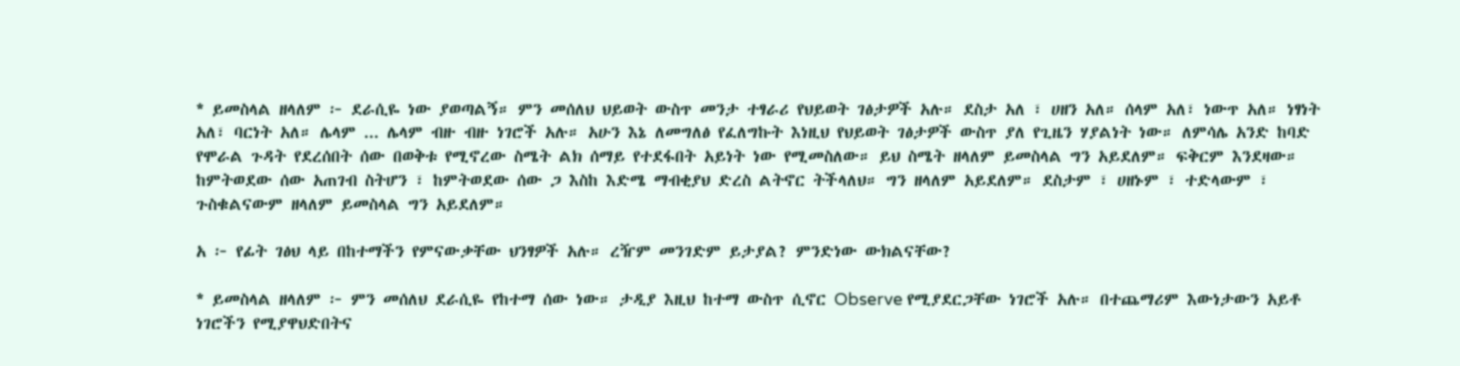* ይመስላል ዘላለም ፦ ደራሲዬ ነው ያወጣልኝ። ምን መሰለህ ህይወት ውስጥ መንታ ተፃራሪ የህይወት ገፅታዎች አሉ። ደስታ አለ ፣ ሀዘን አለ። ሰላም አለ፣ ነውጥ አለ። ነፃነት አለ፣ ባርነት አለ። ሌላም ... ሌላም ብዙ ብዙ ነገሮች አሉ። አሁን እኔ ለመግለፅ የፈለግኩት እነዚህ የህይወት ገፅታዎች ውስጥ ያለ የጊዜን ሃያልነት ነው። ለምሳሌ አንድ ከባድ የሞራል ጉዳት የደረሰበት ሰው በወቅቱ የሚኖረው ስሜት ልክ ሰማይ የተደፋበት አይነት ነው የሚመስለው። ይህ ስሜት ዘላለም ይመስላል ግን አይደለም። ፍቅርም እንደዛው። ከምትወደው ሰው አጠገብ ስትሆን ፣ ከምትወደው ሰው ጋ እስከ እድሜ ማብቂያህ ድረስ ልትኖር ትችላለህ። ግን ዘላለም አይደለም። ደስታም ፣ ሀዘኑም ፣ ተድላውም ፣ ጉስቁልናውም ዘላለም ይመስላል ግን አይደለም።

አ ፦ የፊት ገፅህ ላይ በከተማችን የምናውቃቸው ህንፃዎች አሉ። ረዥም መንገድም ይታያል? ምንድነው ውክልናቸው?

* ይመስላል ዘላለም ፦ ምን መሰለህ ደራሲዬ የከተማ ሰው ነው። ታዲያ እዚህ ከተማ ውስጥ ሲኖር Observe የሚያደርጋቸው ነገሮች አሉ። በተጨማሪም እውነታውን አይቶ ነገሮችን የሚያዋህድበትና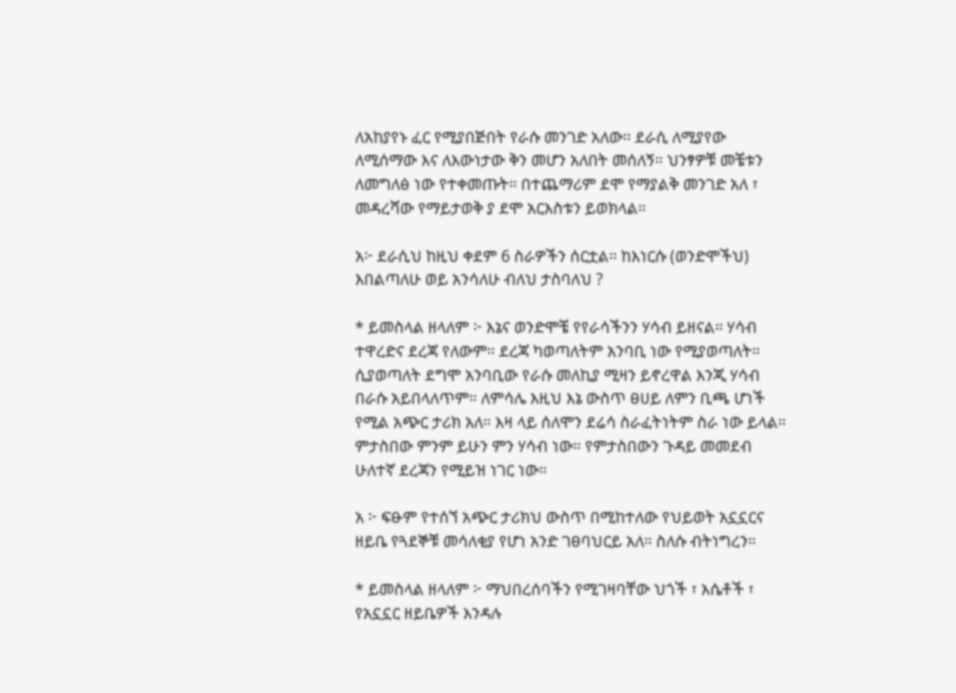ለአከያየኑ ፈር የሚያበጅበት የራሱ መንገድ አለው። ደራሲ ለሚያየው ለሚሰማው እና ለእውነታው ቅን መሆን አለበት መሰለኝ። ህንፃዎቹ መቼቱን ለመግለፅ ነው የተቀመጡት። በተጨማሪም ደሞ የማያልቅ መንገድ አለ ፣ መዳረሻው የማይታወቅ ያ ደሞ አርእስቱን ይወክላል።

አ፦ ደራሲህ ከዚህ ቀደም 6 ስራዎችን ሰርቷል። ከእነርሱ (ወንድሞችህ) እበልጣለሁ ወይ አንሳለሁ ብለህ ታስባለህ ?

* ይመስላል ዘላለም ፦ እኔና ወንድሞቼ የየራሳችንን ሃሳብ ይዘናል። ሃሳብ ተዋረድና ደረጃ የለውም። ደረጃ ካወጣለትም አንባቢ ነው የሚያወጣለት። ሲያወጣለት ደግሞ አንባቢው የራሱ መለኪያ ሚዛን ይኖረዋል እንጂ ሃሳብ በራሱ አይበላለጥም። ለምሳሌ እዚህ እኔ ውስጥ ፀሀይ ለምን ቢጫ ሆነች የሚል አጭር ታሪክ አለ። እዛ ላይ ሰለሞን ደሬሳ ስራፈትነትም ስራ ነው ይላል። ምታስበው ምንም ይሁን ምን ሃሳብ ነው። የምታስበውን ጉዳይ መመደብ ሁለተኛ ደረጃን የሚይዝ ነገር ነው።

አ ፦ ፍፁም የተሰኘ አጭር ታሪክህ ውስጥ በሚከተለው የህይወት አኗኗርና ዘይቤ የጓደኞቹ መሳለቂያ የሆነ አንድ ገፀባህርይ አለ። ስለሱ ብትነግረን።

* ይመስላል ዘላለም ፦ ማህበረሰባችን የሚገዛባቸው ህጎች ፣ እሴቶች ፣ የአኗኗር ዘይቤዎች እንዳሉ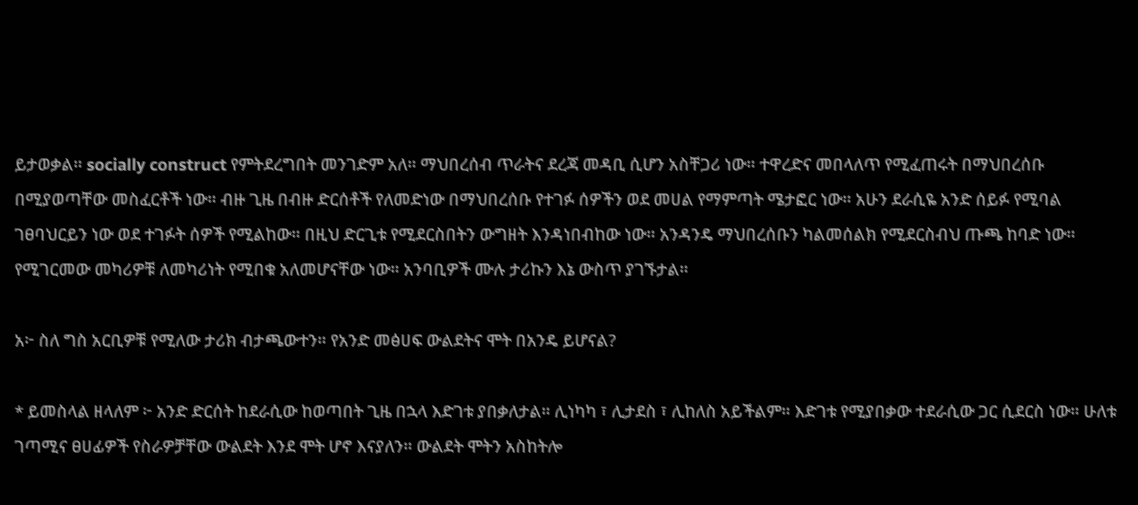ይታወቃል። socially construct የምትደረግበት መንገድም አለ። ማህበረሰብ ጥራትና ደረጃ መዳቢ ሲሆን አስቸጋሪ ነው። ተዋረድና መበላለጥ የሚፈጠሩት በማህበረሰቡ በሚያወጣቸው መስፈርቶች ነው። ብዙ ጊዜ በብዙ ድርሰቶች የለመድነው በማህበረሰቡ የተገፉ ሰዎችን ወደ መሀል የማምጣት ሜታፎር ነው። አሁን ደራሲዬ አንድ ሰይፉ የሚባል ገፀባህርይን ነው ወደ ተገፉት ሰዎች የሚልከው። በዚህ ድርጊቱ የሚደርስበትን ውግዘት እንዳነበብከው ነው። አንዳንዴ ማህበረሰቡን ካልመሰልክ የሚደርስብህ ጡጫ ከባድ ነው። የሚገርመው መካሪዎቹ ለመካሪነት የሚበቁ አለመሆናቸው ነው። አንባቢዎች ሙሉ ታሪኩን እኔ ውስጥ ያገኙታል።

አ፦ ስለ ግስ አርቢዎቹ የሚለው ታሪክ ብታጫውተን። የአንድ መፅሀፍ ውልደትና ሞት በአንዴ ይሆናል?

* ይመስላል ዘላለም ፦ አንድ ድርሰት ከደራሲው ከወጣበት ጊዜ በኋላ እድገቱ ያበቃለታል። ሊነካካ ፣ ሊታደስ ፣ ሊከለስ አይችልም። እድገቱ የሚያበቃው ተደራሲው ጋር ሲደርስ ነው። ሁለቱ ገጣሚና ፀሀፊዎች የስራዎቻቸው ውልደት እንደ ሞት ሆኖ እናያለን። ውልደት ሞትን አስከትሎ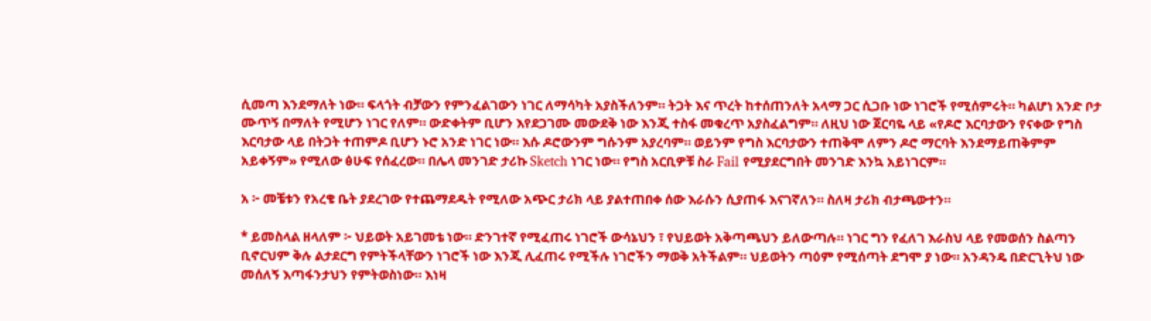ሲመጣ እንደማለት ነው። ፍላጎት ብቻውን የምንፈልገውን ነገር ለማሳካት አያስችለንም። ትጋት እና ጥረት ከተሰጠንለት አላማ ጋር ሲጋቡ ነው ነገሮች የሚሰምሩት። ካልሆነ አንድ ቦታ ሙጥኝ በማለት የሚሆን ነገር የለም። ውድቀትም ቢሆን እየደጋገሙ መውደቅ ነው እንጂ ተስፋ መቁረጥ አያስፈልግም። ለዚህ ነው ጀርባዬ ላይ «የዶሮ እርባታውን የናቀው የግስ እርባታው ላይ በትጋት ተጠምዶ ቢሆን ኑሮ አንድ ነገር ነው። እሱ ዶሮውንም ግሱንም አያረባም። ወይንም የግስ እርባታውን ተጠቅሞ ለምን ዶሮ ማርባት እንደማይጠቅምም አይቀኝም» የሚለው ፅሁፍ የሰፈረው። በሌላ መንገድ ታሪኩ Sketch ነገር ነው። የግስ አርቢዎቹ ስራ Fail የሚያደርግበት መንገድ እንኳ አይነገርም።

አ ፦ መቼቱን የአረቄ ቤት ያደረገው የተጨማደዱት የሚለው አጭር ታሪክ ላይ ያልተጠበቀ ሰው እራሱን ሲያጠፋ እናገኛለን። ስለዛ ታሪክ ብታጫውተን።

* ይመስላል ዘላለም ፦ ህይወት አይገመቴ ነው። ድንገተኛ የሚፈጠሩ ነገሮች ውሳኔህን ፣ የህይወት አቅጣጫህን ይለውጣሉ። ነገር ግን የፈለገ እራስህ ላይ የመወሰን ስልጣን ቢኖርህም ቅሉ ልታደርግ የምትችላቸውን ነገሮች ነው እንጂ ሊፈጠሩ የሚችሉ ነገሮችን ማወቅ አትችልም። ህይወትን ጣዕም የሚሰጣት ደግሞ ያ ነው። አንዳንዴ በድርጊትህ ነው መሰለኝ እጣፋንታህን የምትወስነው። እነዛ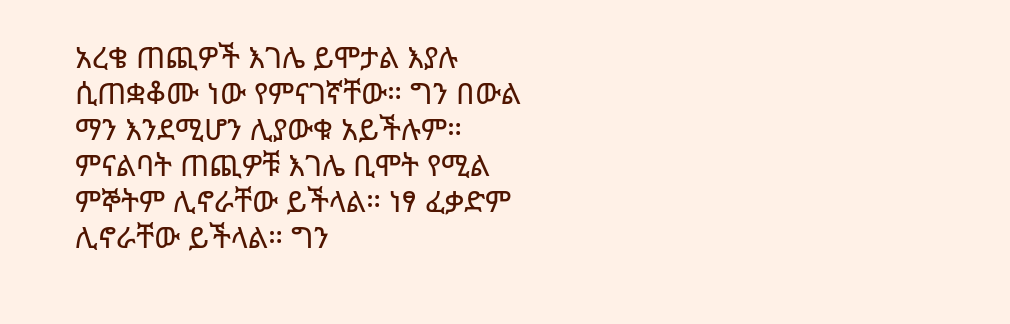አረቄ ጠጪዎች እገሌ ይሞታል እያሉ ሲጠቋቆሙ ነው የምናገኛቸው። ግን በውል ማን እንደሚሆን ሊያውቁ አይችሉም። ምናልባት ጠጪዎቹ እገሌ ቢሞት የሚል ምኞትም ሊኖራቸው ይችላል። ነፃ ፈቃድም ሊኖራቸው ይችላል። ግን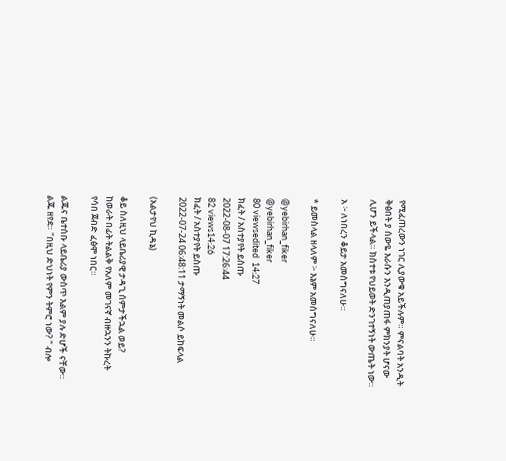የሚፈጠረውን ነገር ሊያውቁ አይችሉም። ምናልባት አንዲት ቅፅበት ያ ሰውዬ እራሱን እንዲጠያጠፋ ምክንያት ሆናው ሊሆን ይችላል። ክስተቱ የህይወት ድንገተኝነት ውጤት ነው።

አ ፦ ለነበረን ቆይታ አመሰግናለሁ።

* ይመስላል ዘላለም ፦ እኔም አመሰግናለሁ።

@yebirhan_fiker
@yebirhan_fiker
80 viewsedited  14:27
ክፈት / አስተያየት ይስጡ
2022-08-07 17:26:44
82 views14:26
ክፈት / አስተያየት ይስጡ
2022-07-24 06:48:11 ታማኝነት መልሶ ይከፍላል

(አልታየህ ኪዳኔ)

ቆይ ስለዚህ ላይቤሪያዊ ታዳጊ ሰምታችኋል ወይ?
ከወራት በፊት ትልልቅ የአለም መገናኛ ብዙኋንን ትኩረት የሳበ ጀብድ ፈፅሞ ነበር።

ልጁና ቤተሰቡ ላይቤሪያ ውስጥ እልም ያሉ ድሆች ናቸው። ልጁ ዘየደ። "በዚህ ድህነት የምን ትምሮ ነው? " ብሎ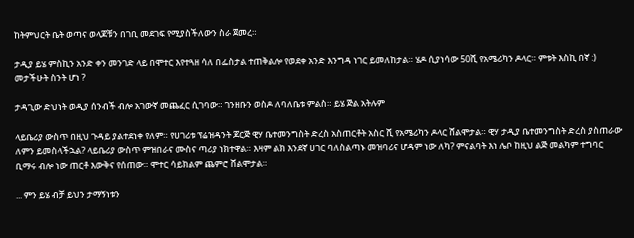ከትምህርት ቤት ወጣና ወላጆቹን በገቢ መደገፍ የሚያስችለውን ስራ ጀመረ።

ታዲያ ይሄ ምስኪን አንድ ቀን መንገድ ላይ በሞተር እየተጓዘ ሳለ በፌስታል ተጠቅልሎ የወደቀ አንድ እንግዳ ነገር ይመለከታል። ሄዶ ሲያነሳው 50ሺ የአሜሪካን ዶላር። ምቱት እስኪ በኛ :) መታችሁት ስንት ሆነ ?

ታዳጊው ድህነት ወዲያ ሰንብች ብሎ አገውኛ መጨፈር ሲገባው። ገንዘቡን ወስዶ ለባለቤቱ ምልስ። ይሄ ጅል አትሉም

ላይቤሪያ ውስጥ በዚህ ጉዳይ ያልተደነቀ የለም። የሀገሪቱ ፕሬዝዳንት ጆርጅ ዊሃ ቤተመንግስት ድረስ አስጠርቶት አስር ሺ የአሜሪካን ዶላር ሸልሞታል። ዊሃ ታዲያ ቤተመንግስት ድረስ ያስጠራው ለምን ይመስላችኋል? ላይቤሪያ ውስጥ ምዝበራና ሙስና ጣሪያ ነክተዋል። እዛም ልክ እንደኛ ሀገር ባለስልጣኑ መዝባሪና ሆዳም ነው ለካ? ምናልባት እነ ሌቦ ከዚህ ልጅ መልካም ተግባር ቢማሩ ብሎ ነው ጠርቶ እውቅና የሰጠው። ሞተር ሳይክልም ጨምሮ ሸልሞታል።

... ምን ይሄ ብቻ ይህን ታማኝነቱን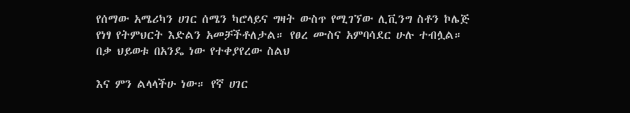የሰማው አሜሪካን ሀገር ሰሜን ካሮላይና ግዛት ውስጥ የሚገኘው ሊቪንግ ስቶን ኮሌጅ የነፃ የትምህርት እድልን አመቻችቶለታል። የፀረ ሙስና አምባሳደር ሁሉ ተብሏል። በቃ ህይወቱ በአንዴ ነው የተቀያየረው ስልህ

እና ምን ልላላችሁ ነው። የኛ ሀገር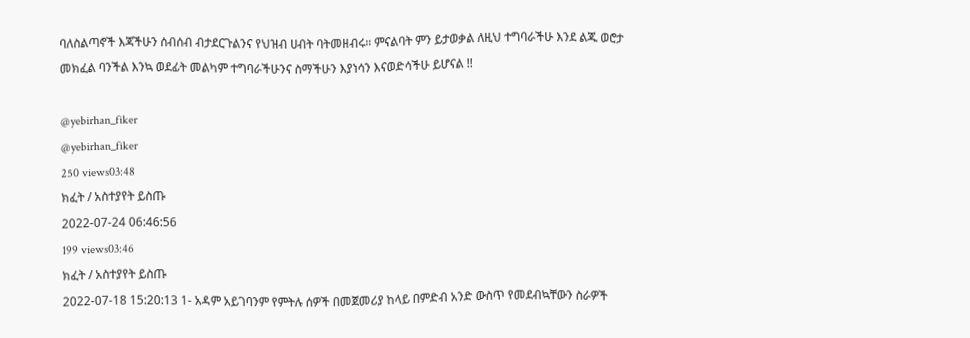ባለስልጣኖች እጃችሁን ሰብሰብ ብታደርጉልንና የህዝብ ሀብት ባትመዘብሩ። ምናልባት ምን ይታወቃል ለዚህ ተግባራችሁ እንደ ልጁ ወሮታ መክፈል ባንችል እንኳ ወደፊት መልካም ተግባራችሁንና ስማችሁን እያነሳን እናወድሳችሁ ይሆናል !!

@yebirhan_fiker
@yebirhan_fiker
250 views03:48
ክፈት / አስተያየት ይስጡ
2022-07-24 06:46:56
199 views03:46
ክፈት / አስተያየት ይስጡ
2022-07-18 15:20:13 1- አዳም አይገባንም የምትሉ ሰዎች በመጀመሪያ ከላይ በምድብ አንድ ውስጥ የመደብኳቸውን ስራዎች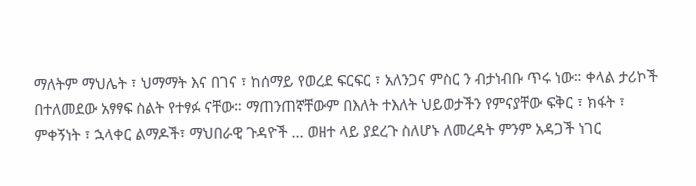ማለትም ማህሌት ፣ ህማማት እና በገና ፣ ከሰማይ የወረደ ፍርፍር ፣ አለንጋና ምስር ን ብታነብቡ ጥሩ ነው። ቀላል ታሪኮች በተለመደው አፃፃፍ ስልት የተፃፉ ናቸው። ማጠንጠኛቸውም በእለት ተእለት ህይወታችን የምናያቸው ፍቅር ፣ ክፋት ፣ ምቀኝነት ፣ ኋላቀር ልማዶች፣ ማህበራዊ ጉዳዮች ... ወዘተ ላይ ያደረጉ ስለሆኑ ለመረዳት ምንም አዳጋች ነገር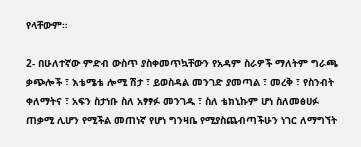የላቸውም።

2- በሁለተኛው ምድብ ውስጥ ያስቀመጥኳቸውን የአዳም ስራዎች ማለትም ግራጫ ቃጭሎች ፣ እቴሜቴ ሎሚ ሽታ ፣ ይወስዳል መንገድ ያመጣል ፣ መረቅ ፣ የስንብት ቀለማትና ፣ አፍን ስታነቡ ስለ አፃፃፉ መንገዱ ፣ ስለ ቴክኒኩም ሆነ ስለመፅሀፉ ጠቃሚ ሊሆን የሚችል መጠነኛ የሆነ ግንዛቤ የሚያስጨብጣችሁን ነገር ለማግኘት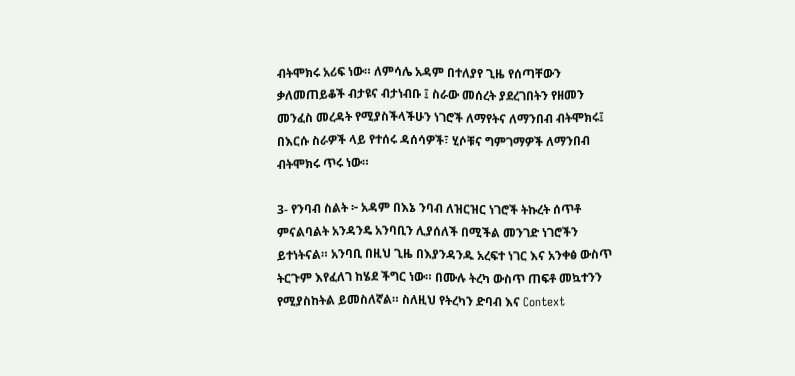ብትሞክሩ አሪፍ ነው። ለምሳሌ አዳም በተለያየ ጊዜ የሰጣቸውን ቃለመጠይቆች ብታዩና ብታነብቡ ፤ ስራው መሰረት ያደረገበትን የዘመን መንፈስ መረዳት የሚያስችላችሁን ነገሮች ለማየትና ለማንበብ ብትሞክሩ፤ በእርሱ ስራዎች ላይ የተሰሩ ዳሰሳዎች፣ ሂሶቹና ግምገማዎች ለማንበብ ብትሞክሩ ጥሩ ነው።

3- የንባብ ስልት ፦ አዳም በእኔ ንባብ ለዝርዝር ነገሮች ትኩረት ሰጥቶ ምናልባልት አንዳንዴ አንባቢን ሊያሰለች በሚችል መንገድ ነገሮችን ይተነትናል። አንባቢ በዚህ ጊዜ በእያንዳንዱ አረፍተ ነገር እና አንቀፅ ውስጥ ትርጉም እየፈለገ ከሄደ ችግር ነው። በሙሉ ትረካ ውስጥ ጠፍቶ መኳተንን የሚያስከትል ይመስለኛል። ስለዚህ የትረካን ድባብ እና Context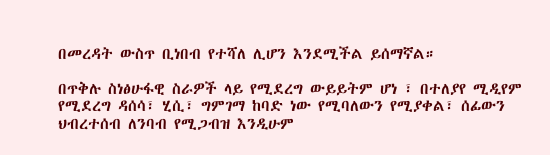በመረዳት ውስጥ ቢነበብ የተሻለ ሊሆን እንደሚችል ይሰማኛል።

በጥቅሉ ስነፅሁፋዊ ስራዎች ላይ የሚደረግ ውይይትም ሆነ ፣ በተለያየ ሚዲየም የሚደረግ ዳሰሳ፣ ሂሲ፣ ግምገማ ከባድ ነው የሚባለውን የሚያቀል፣ ሰፊውን ህብረተሰብ ለንባብ የሚጋብዝ እንዲሁም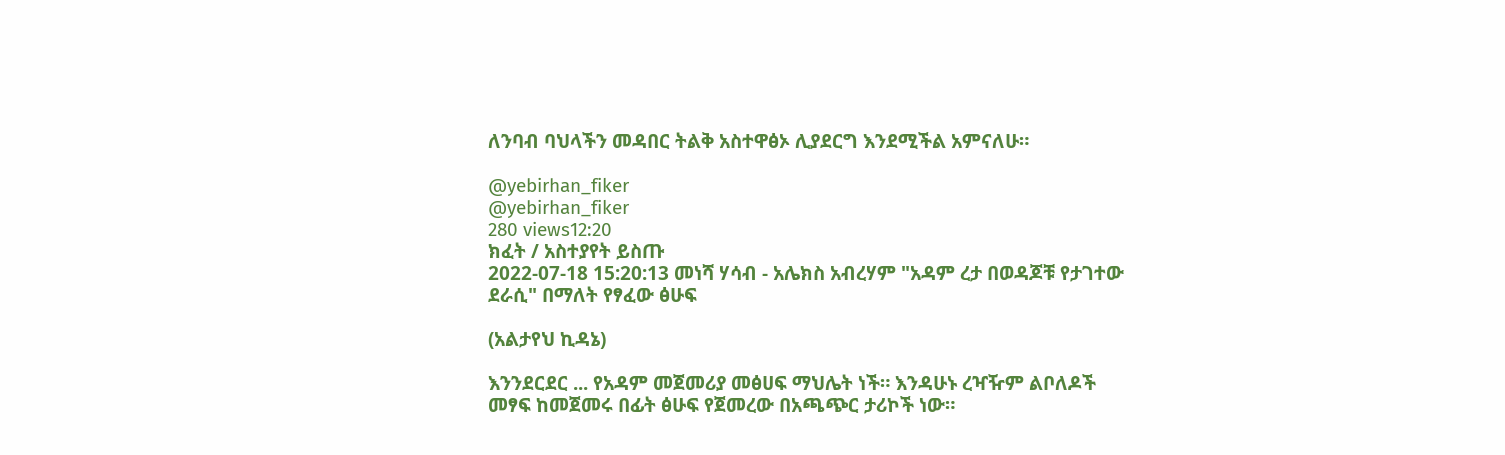ለንባብ ባህላችን መዳበር ትልቅ አስተዋፅኦ ሊያደርግ እንደሚችል አምናለሁ።

@yebirhan_fiker
@yebirhan_fiker
280 views12:20
ክፈት / አስተያየት ይስጡ
2022-07-18 15:20:13 መነሻ ሃሳብ - አሌክስ አብረሃም "አዳም ረታ በወዳጆቹ የታገተው ደራሲ" በማለት የፃፈው ፅሁፍ

(አልታየህ ኪዳኔ)

እንንደርደር ... የአዳም መጀመሪያ መፅሀፍ ማህሌት ነች። እንዳሁኑ ረዣዥም ልቦለዶች መፃፍ ከመጀመሩ በፊት ፅሁፍ የጀመረው በአጫጭር ታሪኮች ነው።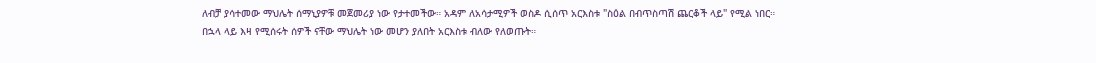ለብቻ ያሳተመው ማህሌት ሰማኒያዎቹ መጀመሪያ ነው የታተመችው። አዳም ለአሳታሚዎች ወስዶ ሲሰጥ አርእስቱ "ስዕል በብጥስጣሽ ጨርቆች ላይ" የሚል ነበር። በኋላ ላይ እዛ የሚሰሩት ሰዎች ናቸው ማህሌት ነው መሆን ያለበት አርእስቱ ብለው የለወጡት።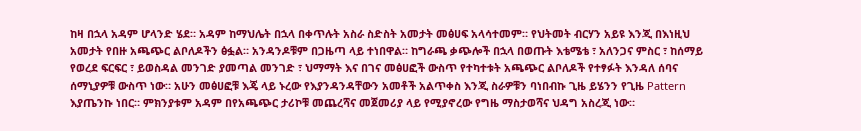ከዛ በኋላ አዳም ሆላንድ ሄደ። አዳም ከማህሌት በኋላ በቀጥሉት አስራ ስድስት አመታት መፅሀፍ አላሳተመም። የህትመት ብርሃን አይዩ እንጂ በእነዚህ አመታት የበዙ አጫጭር ልቦለዶችን ፅፏል። አንዳንዶቹም በጋዜጣ ላይ ተነበዋል። ከግራጫ ቃጭሎች በኋላ በወጡት እቴሜቴ ፣ አለንጋና ምስር ፣ ከሰማይ የወረደ ፍርፍር ፣ ይወስዳል መንገድ ያመጣል መንገድ ፣ ህማማት እና በገና መፅሀፎች ውስጥ የተካተቱት አጫጭር ልቦለዶች የተፃፉት እንዳለ ሰባና ሰማኒያዎቹ ውስጥ ነው። አሁን መፅሀፎቹ እጄ ላይ ኑረው የእያንዳንዳቸውን አመቶች አልጥቀስ እንጂ ስራዎቹን ባነበብኩ ጊዜ ይሄንን የጊዜ Pattern እያጤንኩ ነበር። ምክንያቱም አዳም በየአጫጭር ታሪኮቹ መጨረሻና መጀመሪያ ላይ የሚያኖረው የግዜ ማስታወሻና ህዳግ አስረጂ ነው።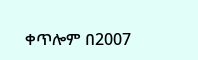ቀጥሎም በ2007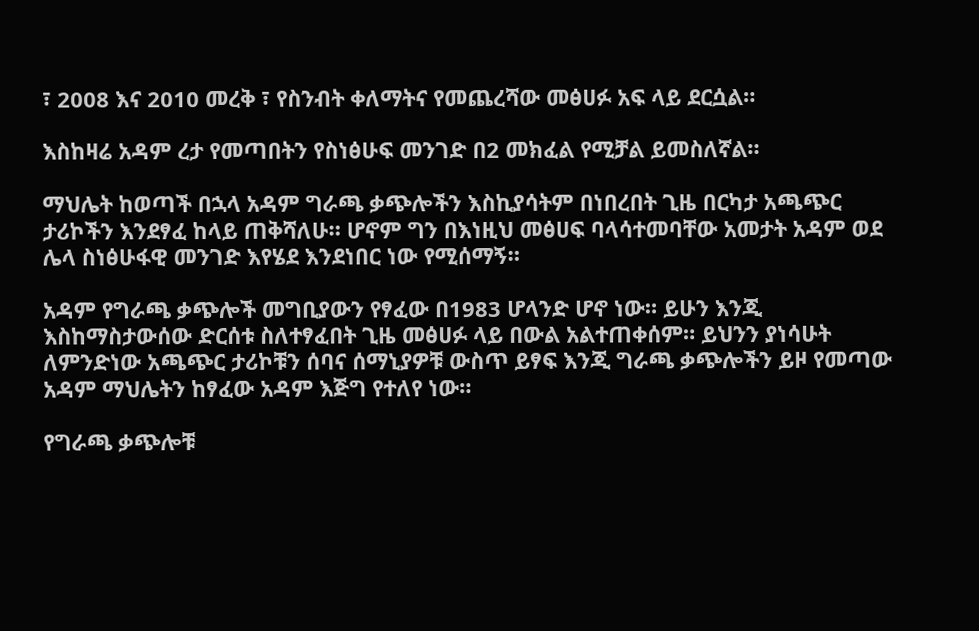፣ 2008 እና 2010 መረቅ ፣ የስንብት ቀለማትና የመጨረሻው መፅሀፉ አፍ ላይ ደርሷል።

እስከዛሬ አዳም ረታ የመጣበትን የስነፅሁፍ መንገድ በ2 መክፈል የሚቻል ይመስለኛል።

ማህሌት ከወጣች በኋላ አዳም ግራጫ ቃጭሎችን እስኪያሳትም በነበረበት ጊዜ በርካታ አጫጭር ታሪኮችን እንደፃፈ ከላይ ጠቅሻለሁ። ሆኖም ግን በእነዚህ መፅሀፍ ባላሳተመባቸው አመታት አዳም ወደ ሌላ ስነፅሁፋዊ መንገድ እየሄደ እንደነበር ነው የሚሰማኝ።

አዳም የግራጫ ቃጭሎች መግቢያውን የፃፈው በ1983 ሆላንድ ሆኖ ነው። ይሁን እንጂ እስከማስታውሰው ድርሰቱ ስለተፃፈበት ጊዜ መፅሀፉ ላይ በውል አልተጠቀሰም። ይህንን ያነሳሁት ለምንድነው አጫጭር ታሪኮቹን ሰባና ሰማኒያዎቹ ውስጥ ይፃፍ እንጂ ግራጫ ቃጭሎችን ይዞ የመጣው አዳም ማህሌትን ከፃፈው አዳም እጅግ የተለየ ነው።

የግራጫ ቃጭሎቹ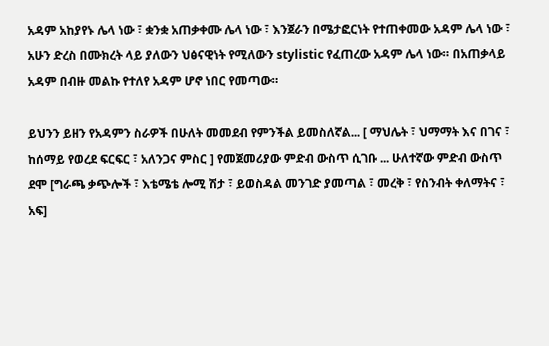አዳም አከያየኑ ሌላ ነው ፣ ቋንቋ አጠቃቀሙ ሌላ ነው ፣ እንጀራን በሜታፎርነት የተጠቀመው አዳም ሌላ ነው ፣ አሁን ድረስ በሙክረት ላይ ያለውን ህፅናዊነት የሚለውን stylistic የፈጠረው አዳም ሌላ ነው። በአጠቃላይ አዳም በብዙ መልኩ የተለየ አዳም ሆኖ ነበር የመጣው።

ይህንን ይዘን የአዳምን ስራዎች በሁለት መመደብ የምንችል ይመስለኛል... [ ማህሌት ፣ ህማማት እና በገና ፣ ከሰማይ የወረደ ፍርፍር ፣ አለንጋና ምስር ] የመጀመሪያው ምድብ ውስጥ ሲገቡ ... ሁለተኛው ምድብ ውስጥ ደሞ [ግራጫ ቃጭሎች ፣ እቴሜቴ ሎሚ ሽታ ፣ ይወስዳል መንገድ ያመጣል ፣ መረቅ ፣ የስንብት ቀለማትና ፣ አፍ]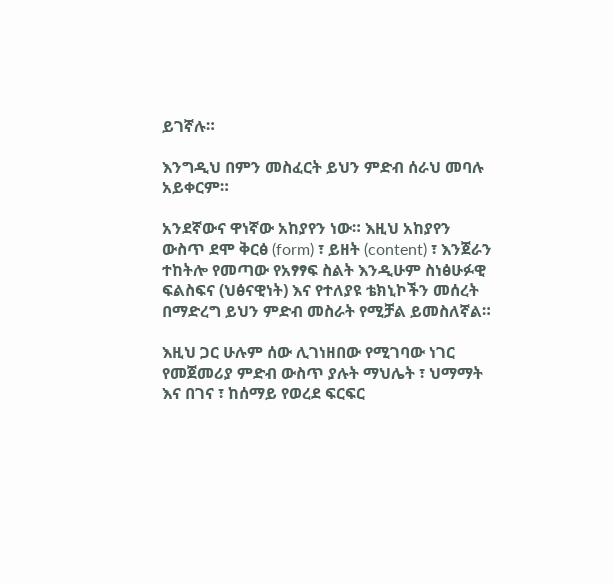ይገኛሉ።

እንግዲህ በምን መስፈርት ይህን ምድብ ሰራህ መባሉ አይቀርም።

አንደኛውና ዋነኛው አከያየን ነው። እዚህ አከያየን ውስጥ ደሞ ቅርፅ (form) ፣ ይዘት (content) ፣ እንጀራን ተከትሎ የመጣው የአፃፃፍ ስልት እንዲሁም ስነፅሁፉዊ ፍልስፍና (ህፅናዊነት) እና የተለያዩ ቴክኒኮችን መሰረት በማድረግ ይህን ምድብ መስራት የሚቻል ይመስለኛል።

እዚህ ጋር ሁሉም ሰው ሊገነዘበው የሚገባው ነገር የመጀመሪያ ምድብ ውስጥ ያሉት ማህሌት ፣ ህማማት እና በገና ፣ ከሰማይ የወረደ ፍርፍር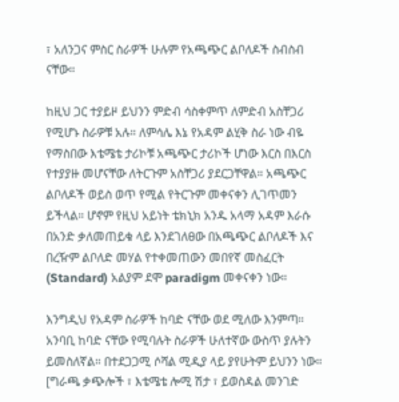፣ አለንጋና ምስር ስራዎች ሁሉም የአጫጭር ልቦለዶች ስብስብ ናቸው።

ከዚህ ጋር ተያይዞ ይህንን ምድብ ሳስቀምጥ ለምድብ አስቸጋሪ የሚሆኑ ስራዎቹ አሉ። ለምሳሌ እኔ የአዳም ልሂቅ ስራ ነው ብዬ የማስበው እቴሜቴ ታሪኮቹ አጫጭር ታሪኮች ሆነው እርስ በእርስ የተያያዙ መሆናቸው ለትርጉም አስቸጋሪ ያደርጋቸዋል። አጫጭር ልቦለዶች ወይስ ወጥ የሚል የትርጉም መቀናቀን ሊገጥመን ይችላል። ሆኖም የዚህ አይነት ቴክኒክ አንዱ አላማ አዳም እራሱ በአንድ ቃለመጠይቁ ላይ እንደገለፀው በአጫጭር ልቦለዶች እና በረዥም ልቦለድ መሃል የተቀመጠውን መበየኛ መስፈርት (Standard) አልያም ደሞ paradigm መቀናቀን ነው።

እንግዲህ የአዳም ስራዎች ከባድ ናቸው ወደ ሚለው እንምጣ። አንባቢ ከባድ ናቸው የሚባሉት ስራዎች ሁለተኛው ውስጥ ያሉትን ይመስለኛል። በተደጋጋሚ ሶሻል ሚዲያ ላይ ያየሁትም ይህንን ነው። [ግራጫ ቃጭሎች ፣ እቴሜቴ ሎሚ ሽታ ፣ ይወስዳል መንገድ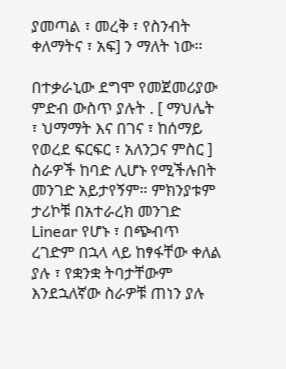ያመጣል ፣ መረቅ ፣ የስንብት ቀለማትና ፣ አፍ] ን ማለት ነው።

በተቃራኒው ደግሞ የመጀመሪያው ምድብ ውስጥ ያሉት . [ ማህሌት ፣ ህማማት እና በገና ፣ ከሰማይ የወረደ ፍርፍር ፣ አለንጋና ምስር ] ስራዎች ከባድ ሊሆኑ የሚችሉበት መንገድ አይታየኝም። ምክንያቱም ታሪኮቹ በአተራረክ መንገድ Linear የሆኑ ፣ በጭብጥ ረገድም በኋላ ላይ ከፃፋቸው ቀለል ያሉ ፣ የቋንቋ ትባታቸውም እንደኋለኛው ስራዎቹ ጠነን ያሉ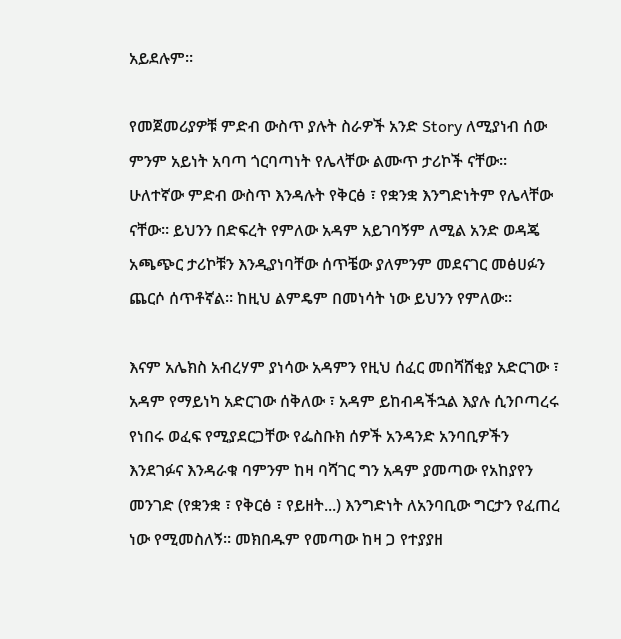አይደሉም።

የመጀመሪያዎቹ ምድብ ውስጥ ያሉት ስራዎች አንድ Story ለሚያነብ ሰው ምንም አይነት አባጣ ጎርባጣነት የሌላቸው ልሙጥ ታሪኮች ናቸው። ሁለተኛው ምድብ ውስጥ እንዳሉት የቅርፅ ፣ የቋንቋ እንግድነትም የሌላቸው ናቸው። ይህንን በድፍረት የምለው አዳም አይገባኝም ለሚል አንድ ወዳጄ አጫጭር ታሪኮቹን እንዲያነባቸው ሰጥቼው ያለምንም መደናገር መፅሀፉን ጨርሶ ሰጥቶኛል። ከዚህ ልምዴም በመነሳት ነው ይህንን የምለው።

እናም አሌክስ አብረሃም ያነሳው አዳምን የዚህ ሰፈር መበሻሸቂያ አድርገው ፣ አዳም የማይነካ አድርገው ሰቅለው ፣ አዳም ይከብዳችኋል እያሉ ሲንቦጣረሩ የነበሩ ወፈፍ የሚያደርጋቸው የፌስቡክ ሰዎች አንዳንድ አንባቢዎችን እንደገፉና እንዳራቁ ባምንም ከዛ ባሻገር ግን አዳም ያመጣው የአከያየን መንገድ (የቋንቋ ፣ የቅርፅ ፣ የይዘት...) እንግድነት ለአንባቢው ግርታን የፈጠረ ነው የሚመስለኝ። መክበዱም የመጣው ከዛ ጋ የተያያዘ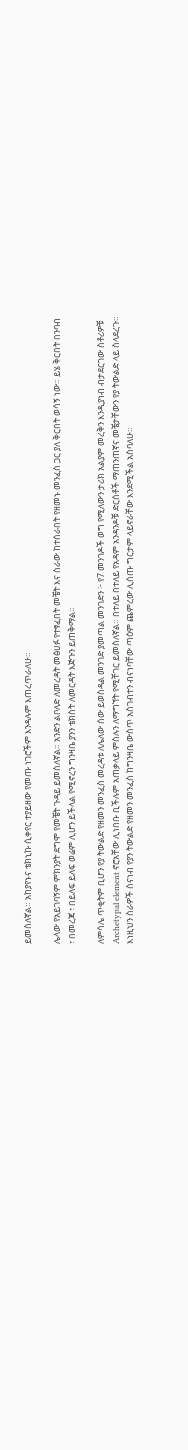ይመስለኛል። አከያየኑና ቴክኒኩ ሲቀየር ተያይዘው የመጡ ነገሮችም እንዳሉም እጠረጥራለሁ።

ሌላው የአይገባኝም ምክንያት ደግሞ የመቼት ጉዳይ ይመስለኛል። አንድን ልቦለድ ለመረዳት መፅሀፉ የተፃፈበት መቼት እና ስራው ከተሰራበት የዘመኑ መንፈስ ጋር ያለ ቅርበት ወሳኝ ነው። ይሄ ቅርበት በንባብ ፣ በመረጃ ፣ በይለፍ ይለፍ ወሬም ሊሆን ይችላል የሚኖረን ግንዛቤ ያንን ቴክስት ለመርዳት እጅጉን ይጠቅማል።

ለምሳሌ ጥቂትም ቢሆን የያ ትውልድ የዘመን መንፈስ መረዳቱ ለሌለው ሰው ይወስዳል መንገድ ያመጣል መንገድን ፦ የ7 መንገዶች ወግ የሚለውን ታሪክ አልያም መረቅን እንዲያነብ ብታደርገው ስቶሪዎቹ Archetypal element ኖሮአቸው ሊነበቡ ቢችሉም አጠቃላይ ምስሉን ለማግኘት የሚቸገር ይመስለኛል። በተለይ በተለይ የአዳም አንዳንዶቹ ድርሰቶች ማጠንጠኛና መቼታቸውን የያ ትውልድ ላይ ስላደረጉ። እነዚህን ስራዎች ስናነብ የያን ትውልድ የዘመን መንፈስ ከግንዛቤ ውስጥ አስገብተን ብናነባቸው ጣዕም ጨምረው ሊሰጡ ግርታም ላይኖራቸው እንደሚችል አስባለሁ።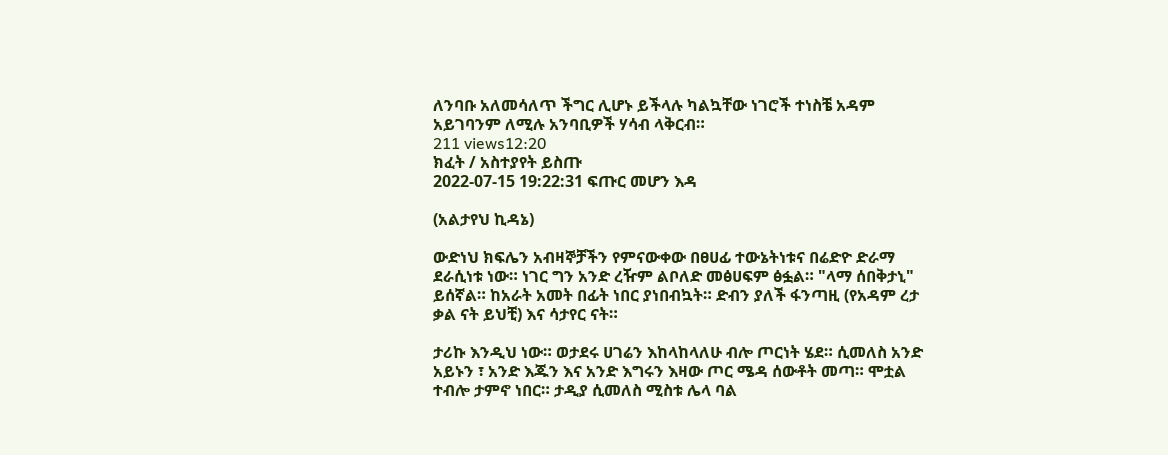ለንባቡ አለመሳለጥ ችግር ሊሆኑ ይችላሉ ካልኳቸው ነገሮች ተነስቼ አዳም አይገባንም ለሚሉ አንባቢዎች ሃሳብ ላቅርብ።
211 views12:20
ክፈት / አስተያየት ይስጡ
2022-07-15 19:22:31 ፍጡር መሆን እዳ

(አልታየህ ኪዳኔ)

ውድነህ ክፍሌን አብዛኞቻችን የምናውቀው በፀሀፊ ተውኔትነቱና በሬድዮ ድራማ ደራሲነቱ ነው። ነገር ግን አንድ ረዥም ልቦለድ መፅሀፍም ፅፏል። "ላማ ሰበቅታኒ" ይሰኛል። ከአራት አመት በፊት ነበር ያነበብኳት። ድብን ያለች ፋንጣዚ (የአዳም ረታ ቃል ናት ይህቺ) እና ሳታየር ናት።

ታሪኩ እንዲህ ነው። ወታደሩ ሀገሬን እከላከላለሁ ብሎ ጦርነት ሄደ። ሲመለስ አንድ አይኑን ፣ አንድ እጁን እና አንድ እግሩን እዛው ጦር ሜዳ ሰውቶት መጣ። ሞቷል ተብሎ ታምኖ ነበር። ታዲያ ሲመለስ ሚስቱ ሌላ ባል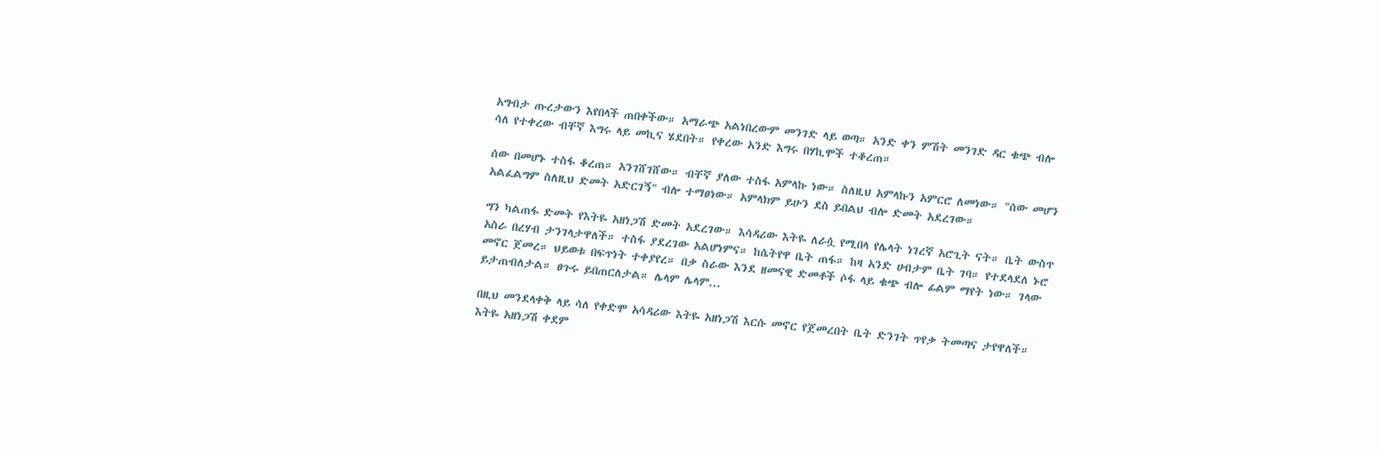አግብታ ጡረታውን እየበላች ጠበቀችው። አማራጭ አልነበረውም መንገድ ላይ ወጣ። አንድ ቀን ምሽት መንገድ ዳር ቁጭ ብሎ ሳለ የተቀረው ብቸኛ እግሩ ላይ መኪና ሄደበት። የቀረው አንድ እግሩ በሃኪሞች ተቆረጠ።

ሰው በመሆኑ ተስፋ ቆረጠ። አንገሸገሸው። ብቸኛ ያለው ተስፋ አምላኩ ነው። ስለዚህ አምላኩን አምርሮ ለመነው። "ሰው መሆን አልፈልግም ስለዚህ ድመት አድርገኝ" ብሎ ተማፀነው። አምላክም ይሁን ደስ ይበልህ ብሎ ድመት አደረገው።

ግን ካልጠፋ ድመት የእትዬ አዘነጋሽ ድመት አደረገው። እሳዳሪው እትዬ ለራሷ የሚበላ የሌላት ነገረኛ አሮጊት ናት። ቤት ውስጥ አስራ በረሃብ ታንገላታዋለች። ተስፋ ያደረገው አልሆነምና። ከሴትየዋ ቤት ጠፋ። ከዛ አንድ ሀብታም ቤት ገባ። የተደላደለ ኑሮ መኖር ጀመረ። ህይወቱ በፍጥነት ተቀያየረ። በቃ ስራው እንደ ዘመናዊ ድመቶች ሶፋ ላይ ቁጭ ብሎ ፊልም ማየት ነው። ገላው ይታጠብለታል። ፀጉሩ ይበጠርለታል። ሌላም ሌላም...

በዚህ መንደላቀቅ ላይ ሳለ የቀድሞ አሳዳሪው እትዬ አዘነጋሽ እርሱ መኖር የጀመረበት ቤት ድንገት ጥየቃ ትመጣና ታየዋለች። እትዬ አዘነጋሽ ቀደም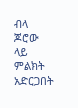ብላ ጆሮው ላይ ምልክት አድርጋበት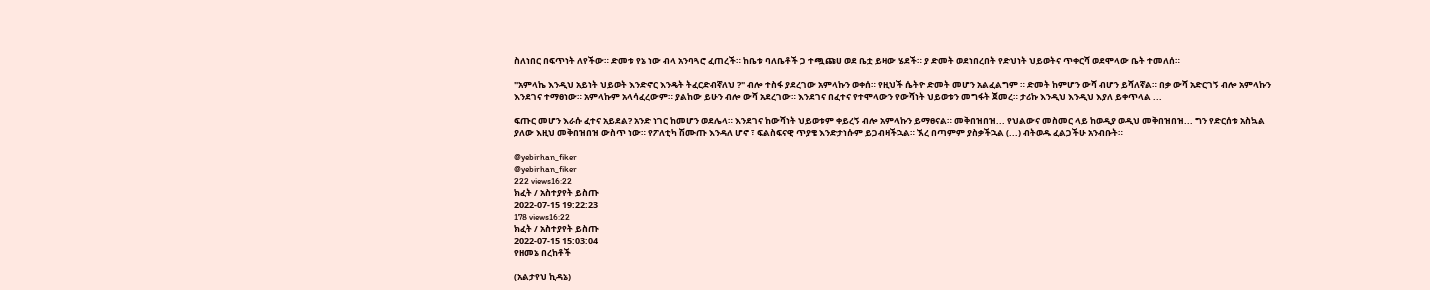ስለነበር በፍጥነት ለየችው። ድመቱ የኔ ነው ብላ አንባጓሮ ፈጠረች። ከቤቱ ባለቤቶች ጋ ተጯጩሀ ወደ ቤቷ ይዛው ሄደች። ያ ድመት ወደነበረበት የድህነት ህይወትና ጥቀርሻ ወደሞላው ቤት ተመለሰ።

"አምላኬ እንዲህ አይነት ህይወት እንድኖር እንዴት ትፈርድብኛለህ ?" ብሎ ተስፋ ያደረገው አምላኩን ወቀሰ። የዚህች ሴትዮ ድመት መሆን አልፈልግም ። ድመት ከምሆን ውሻ ብሆን ይሻለኛል። በቃ ውሻ አድርገኝ ብሎ አምላኩን እንደገና ተማፀነው። አምላኩም አላሳፈረውም። ያልከው ይሁን ብሎ ውሻ አደረገው። እንደገና በፈተና የተሞላውን የውሻነት ህይወቱን መግፋት ጀመረ። ታሪኩ እንዲህ እንዲህ እያለ ይቀጥላል ...

ፍጡር መሆን እራሱ ፈተና አይደል? አንድ ነገር ከመሆን ወደሌላ። እንደገና ከውሻነት ህይወቱም ቀይረኝ ብሎ አምላኩን ይማፀናል። መቅበዝበዝ... የህልውና መስመር ላይ ከወዲያ ወዲህ መቅበዝበዝ... ግን የድርሰቱ አስኳል ያለው እዚህ መቅበዝበዝ ውስጥ ነው። የፖለቲካ ሽሙጡ እንዳለ ሆኖ ፣ ፍልስፍናዊ ጥያቄ እንድታነሱም ይጋብዛችኋል። ኧረ በጣምም ያስቃችኋል (...) ብትወዱ ፈልጋችሁ አንብቡት።

@yebirhan_fiker
@yebirhan_fiker
222 views16:22
ክፈት / አስተያየት ይስጡ
2022-07-15 19:22:23
178 views16:22
ክፈት / አስተያየት ይስጡ
2022-07-15 15:03:04
የዘመኔ በረከቶች

(አልታየህ ኪዳኔ)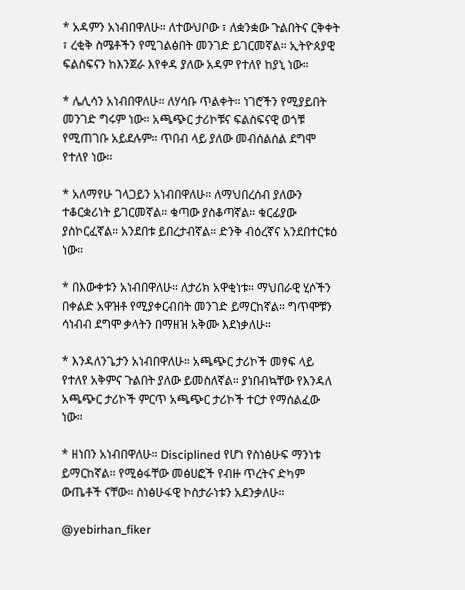* አዳምን አነብበዋለሁ። ለተውህቦው ፣ ለቋንቋው ጉልበትና ርቅቀት ፣ ረቂቅ ስሜቶችን የሚገልፅበት መንገድ ይገርመኛል። ኢትዮጰያዊ ፍልስፍናን ከእንጀራ እየቀዳ ያለው አዳም የተለየ ከያኒ ነው።

* ሌሊሳን አነብበዋለሁ። ለሃሳቡ ጥልቀት። ነገሮችን የሚያይበት መንገድ ግሩም ነው። አጫጭር ታሪኮቹና ፍልስፍናዊ ወጎቹ የሚጠገቡ አይደሉም። ጥበብ ላይ ያለው መብሰልሰል ደግሞ የተለየ ነው።

* አለማየሁ ገላጋይን አነብበዋለሁ። ለማህበረሰብ ያለውን ተቆርቋሪነት ይገርመኛል። ቁጣው ያስቆጣኛል። ቁርፊያው ያስኮርፈኛል። አንደበቱ ይበረታብኛል። ድንቅ ብዕረኛና አንደበተርቱዕ ነው።

* በእውቀቱን አነብበዋለሁ። ለታሪክ አዋቂነቱ። ማህበራዊ ሂሶችን በቀልድ አዋዝቶ የሚያቀርብበት መንገድ ይማርከኛል። ግጥሞቹን ሳነብብ ደግሞ ቃላትን በማዘዝ አቅሙ እደነቃለሁ።

* እንዳለንጌታን አነብበዋለሁ። አጫጭር ታሪኮች መፃፍ ላይ የተለየ አቅምና ጉልበት ያለው ይመስለኛል። ያነበብኳቸው የእንዳለ አጫጭር ታሪኮች ምርጥ አጫጭር ታሪኮች ተርታ የማሰልፈው ነው።

* ዘነበን አነብበዋለሁ። Disciplined የሆነ የስነፅሁፍ ማንነቱ ይማርከኛል። የሚፅፋቸው መፅሀፎች የብዙ ጥረትና ድካም ውጤቶች ናቸው። ስነፅሁፋዊ ኮስታራነቱን አደንቃለሁ።

@yebirhan_fiker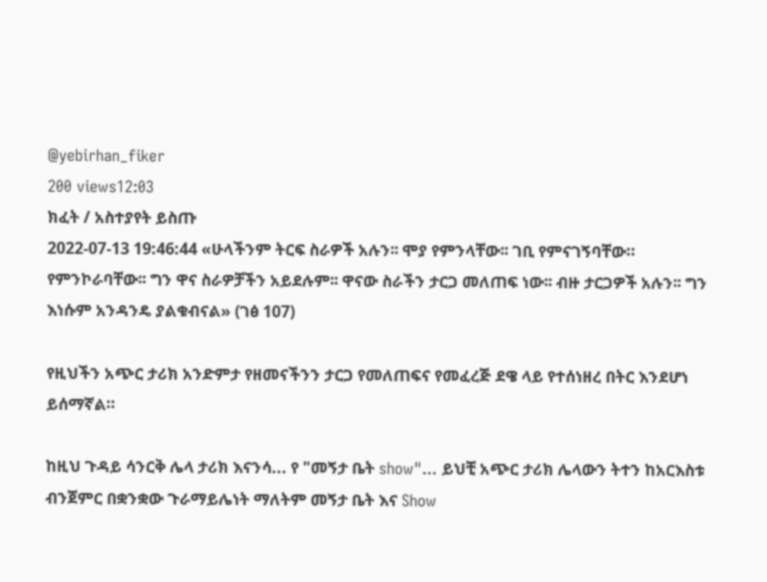@yebirhan_fiker
200 views12:03
ክፈት / አስተያየት ይስጡ
2022-07-13 19:46:44 «ሁላችንም ትርፍ ስራዎች አሉን፡፡ ሞያ የምንላቸው፡፡ ገቢ የምናገኝባቸው። የምንኮራባቸው፡፡ ግን ዋና ስራዎቻችን አይደሉም፡፡ ዋናው ስራችን ታርጋ መለጠፍ ነው፡፡ ብዙ ታርጋዎች አሉን፡፡ ግን እነሱም አንዳንዴ ያልቁብናል» (ገፅ 107)

የዚህችን አጭር ታሪክ አንድምታ የዘመናችንን ታርጋ የመለጠፍና የመፈረጅ ደዌ ላይ የተሰነዘረ በትር እንደሆነ ይሰማኛል።

ከዚህ ጉዳይ ሳንርቅ ሌላ ታሪክ እናንሳ... የ "መኝታ ቤት show"... ይህቺ አጭር ታሪክ ሌላውን ትተን ከአርእስቱ ብንጀምር በቋንቋው ጉራማይሌነት ማለትም መኝታ ቤት እና Show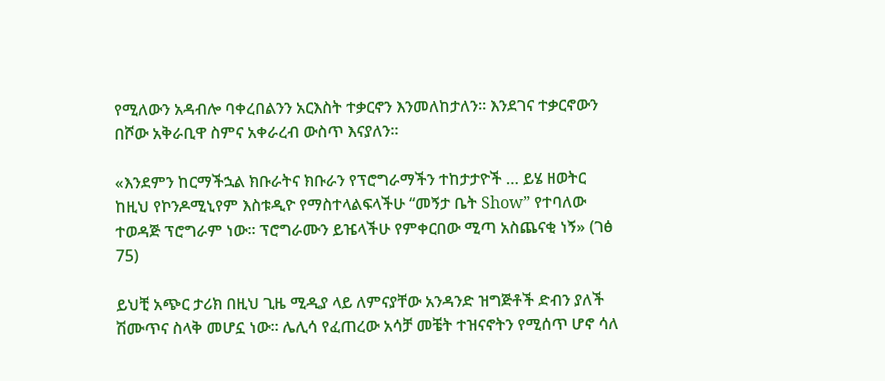የሚለውን አዳብሎ ባቀረበልንን አርእስት ተቃርኖን እንመለከታለን። እንደገና ተቃርኖውን በሾው አቅራቢዋ ስምና አቀራረብ ውስጥ እናያለን።

«እንደምን ከርማችኋል ክቡራትና ክቡራን የፕሮግራማችን ተከታታዮች … ይሄ ዘወትር ከዚህ የኮንዶሚኒየም እስቱዲዮ የማስተላልፍላችሁ “መኝታ ቤት Show” የተባለው ተወዳጅ ፕሮግራም ነው። ፕሮግራሙን ይዤላችሁ የምቀርበው ሚጣ አስጨናቂ ነኝ» (ገፅ 75)

ይህቺ አጭር ታሪክ በዚህ ጊዜ ሚዲያ ላይ ለምናያቸው አንዳንድ ዝግጅቶች ድብን ያለች ሽሙጥና ስላቅ መሆኗ ነው። ሌሊሳ የፈጠረው አሳቻ መቼት ተዝናኖትን የሚሰጥ ሆኖ ሳለ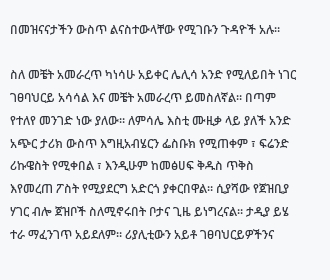በመዝናናታችን ውስጥ ልናስተውላቸው የሚገቡን ጉዳዮች አሉ።

ስለ መቼት አመራረጥ ካነሳሁ አይቀር ሌሊሳ አንድ የሚለይበት ነገር ገፀባህርይ አሳሳል እና መቼት አመራረጥ ይመስለኛል። በጣም የተለየ መንገድ ነው ያለው። ለምሳሌ እስቲ ሙዚቃ ላይ ያለች አንድ አጭር ታሪክ ውስጥ እግዚአብሄርን ፌስቡክ የሚጠቀም ፣ ፍሬንድ ሪኩዌስት የሚቀበል ፣ እንዲሁም ከመፅሀፍ ቅዱስ ጥቅስ እየመረጠ ፖስት የሚያደርግ አድርጎ ያቀርበዋል። ሲያሻው የጀዝቢያ ሃገር ብሎ ጀዝቦች ስለሚኖሩበት ቦታና ጊዜ ይነግረናል። ታዲያ ይሄ ተራ ማፈንገጥ አይደለም። ሪያሊቲውን አይቶ ገፀባህርይዎችንና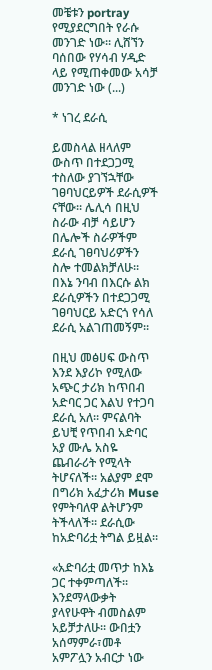መቼቱን portray የሚያደርግበት የራሱ መንገድ ነው። ሊሸኘን ባሰበው የሃሳብ ሃዲድ ላይ የሚጠቀመው አሳቻ መንገድ ነው (...)

* ነገረ ደራሲ

ይመስላል ዘላለም ውስጥ በተደጋጋሚ ተስለው ያገኘኋቸው ገፀባህርይዎች ደራሲዎች ናቸው። ሌሊሳ በዚህ ስራው ብቻ ሳይሆን በሌሎች ስራዎችም ደራሲ ገፀባህሪዎችን ስሎ ተመልክቻለሁ። በእኔ ንባብ በእርሱ ልክ ደራሲዎችን በተደጋጋሚ ገፀባህርይ አድርጎ የሳለ ደራሲ አልገጠመኝም።

በዚህ መፅሀፍ ውስጥ እንደ እያሪኮ የሚለው አጭር ታሪክ ከጥበብ አድባር ጋር እልህ የተጋባ ደራሲ አለ። ምናልባት ይህቺ የጥበብ አድባር አያ ሙሌ አስዬ ጨብራሪት የሚላት ትሆናለች። አልያም ደሞ በግሪክ አፈታሪክ Muse የምትባለዋ ልትሆንም ትችላለች። ደራሲው ከአድባሪቷ ትግል ይዟል።

«አድባሪቷ መጥታ ከእኔ ጋር ተቀምጣለች፡፡ እንደማላውቃት ያላየሁዋት ብመስልም አይቻታለሁ፡፡ ውበቷን አሰማምራ፣መቶ አምፖሏን አብርታ ነው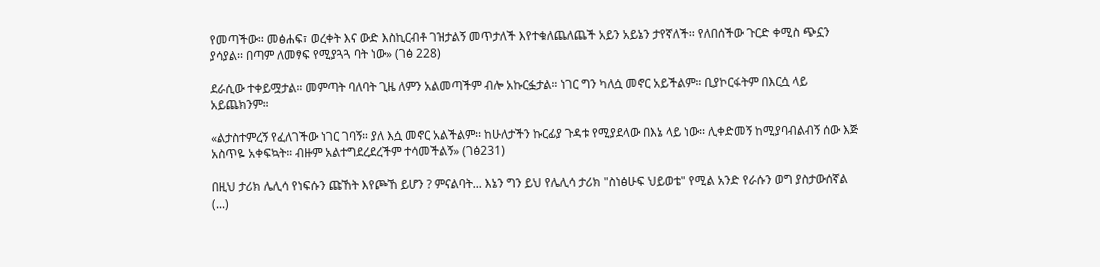የመጣችው፡፡ መፅሐፍ፣ ወረቀት እና ውድ እስኪርብቶ ገዝታልኝ መጥታለች እየተቁለጨለጨች አይን አይኔን ታየኛለች፡፡ የለበሰችው ጉርድ ቀሚስ ጭኗን ያሳያል፡፡ በጣም ለመፃፍ የሚያጓጓ ባት ነው» (ገፅ 228)

ደራሲው ተቀይሟታል። መምጣት ባለባት ጊዜ ለምን አልመጣችም ብሎ አኩርፏታል። ነገር ግን ካለሷ መኖር አይችልም። ቢያኮርፋትም በእርሷ ላይ አይጨክንም።

«ልታስተምረኝ የፈለገችው ነገር ገባኝ። ያለ እሷ መኖር አልችልም፡፡ ከሁለታችን ኩርፊያ ጉዳቱ የሚያደላው በእኔ ላይ ነው፡፡ ሊቀድመኝ ከሚያባብልብኝ ሰው እጅ አስጥዬ አቀፍኳት። ብዙም አልተግደረደረችም ተሳመችልኝ» (ገፅ231)

በዚህ ታሪክ ሌሊሳ የነፍሱን ጩኸት እየጮኸ ይሆን ? ምናልባት... እኔን ግን ይህ የሌሊሳ ታሪክ "ስነፅሁፍ ህይወቴ" የሚል አንድ የራሱን ወግ ያስታውሰኛል (...)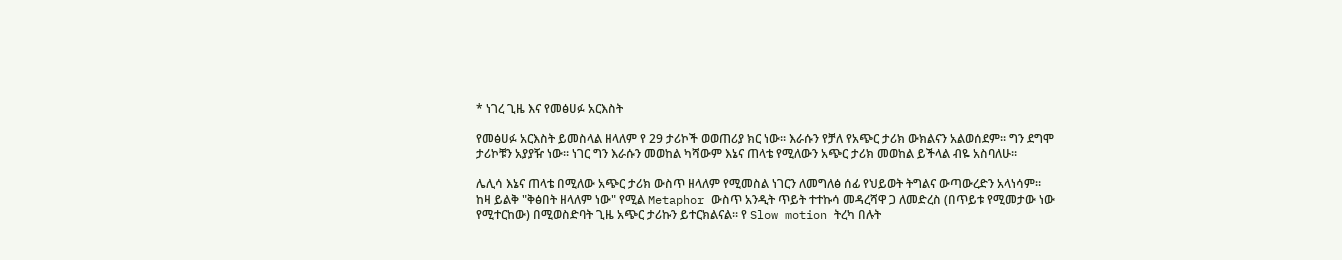* ነገረ ጊዜ እና የመፅሀፉ አርእስት

የመፅሀፉ አርእስት ይመስላል ዘላለም የ 29 ታሪኮች ወወጠሪያ ክር ነው። እራሱን የቻለ የአጭር ታሪክ ውክልናን አልወሰደም። ግን ደግሞ ታሪኮቹን አያያዥ ነው። ነገር ግን እራሱን መወከል ካሻውም እኔና ጠላቴ የሚለውን አጭር ታሪክ መወከል ይችላል ብዬ አስባለሁ።

ሌሊሳ እኔና ጠላቴ በሚለው አጭር ታሪክ ውስጥ ዘላለም የሚመስል ነገርን ለመግለፅ ሰፊ የህይወት ትግልና ውጣውረድን አላነሳም። ከዛ ይልቅ "ቅፅበት ዘላለም ነው" የሚል Metaphor ውስጥ አንዲት ጥይት ተተኩሳ መዳረሻዋ ጋ ለመድረስ (በጥይቱ የሚመታው ነው የሚተርከው) በሚወስድባት ጊዜ አጭር ታሪኩን ይተርክልናል። የ Slow motion ትረካ በሉት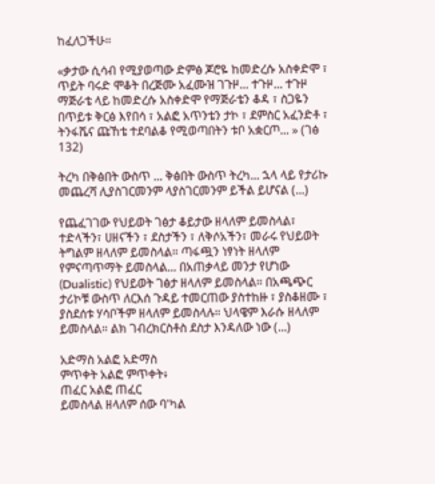ከፈለጋችሁ።

«ቃታው ሲሳብ የሚያወጣው ድምፅ ጆሮዬ ከመድረሱ አስቀድሞ ፣ ጥይት ባሩድ ሞቆት በረጅሙ አፈሙዝ ገጉዞ... ተጉዞ... ተጉዞ ማጅራቴ ላይ ከመድረሱ አስቀድሞ የማጅራቴን ቆዳ ፣ ስጋዬን በጥይቱ ቅርፅ እየበሳ ፣ አልፎ አጥንቴን ታኮ ፣ ደምስር አፈንድቶ ፣ ትንፋሼና ጩኸቴ ተደባልቆ የሚወጣበትን ቱቦ አቋርጦ... » (ገፅ 132)

ትረካ በቅፅበት ውስጥ ... ቅፅበት ውስጥ ትረካ... ኋላ ላይ የታሪኩ መጨረሻ ሊያስገርመንም ላያስገርመንም ይችል ይሆናል (...)

የጨፈገገው የህይወት ገፅታ ቆይታው ዘላለም ይመስላል፣ ተድላችን፣ ሀዘናችን ፣ ደስታችን ፣ ለቅሶአችን፣ መራሩ የህይወት ትግልም ዘላለም ይመስላል። ጣፋጯን ነፃነት ዘላለም የምናጣጥማት ይመስላል... በአጠቃላይ መንታ የሆነው (Dualistic) የህይወት ገፅታ ዘላለም ይመስላል። በአጫጭር ታሪኮቹ ውስጥ ለርእሰ ጉዳይ ተመርጠው ያስተከዙ ፣ ያስቆዘሙ ፣ ያስደሰቱ ሃሳቦችም ዘላለም ይመስላሉ። ህላዌም እራሱ ዘላለም ይመስላል። ልክ ገብረክርስቶስ ደስታ እንዳለው ነው (...)

አድማስ አልፎ አድማስ
ምጥቀት አልፎ ምጥቀት፥
ጠፈር አልፎ ጠፈር
ይመስላል ዘላለም ሰው ባ'ካል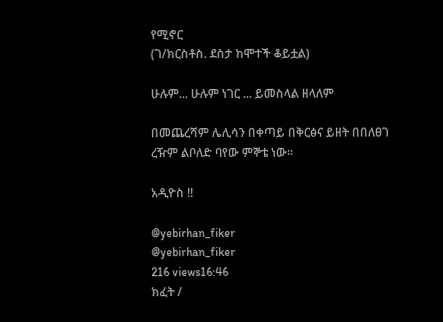የሚኖር
(ገ/ክርስቶስ. ደስታ ከሞተች ቆይቷል)

ሁሉም... ሁሉም ነገር ... ይመስላል ዘላለም

በመጨረሻም ሌሊሳን በቀጣይ በቅርፅና ይዘት በበለፀገ ረዥም ልቦለድ ባየው ምኞቴ ነው።

አዲዮስ !!

@yebirhan_fiker
@yebirhan_fiker
216 views16:46
ክፈት /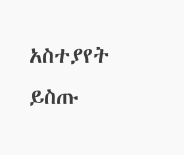አስተያየት ይስጡ